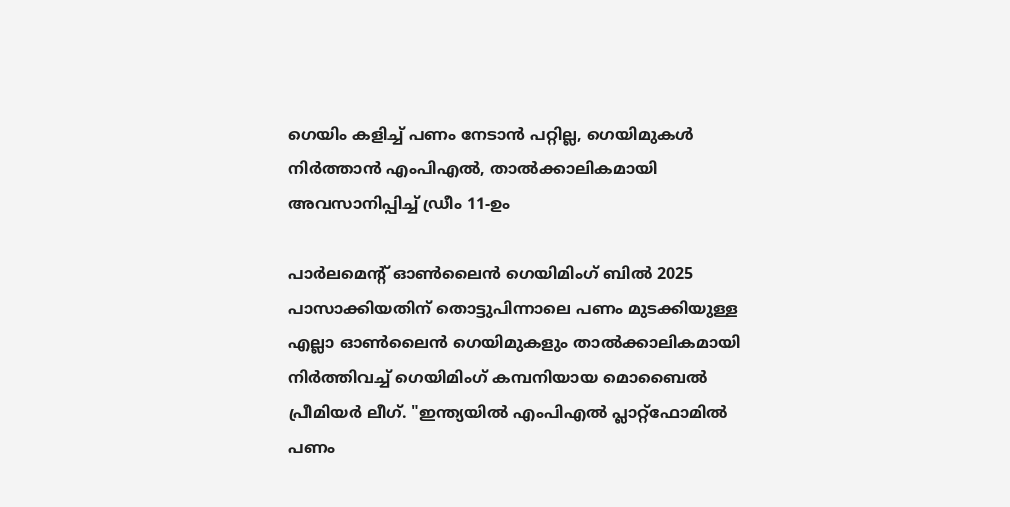ഗെയിം കളിച്ച് പണം നേടാൻ പറ്റില്ല, ഗെയിമുകൾ നിർത്താൻ എംപിഎൽ, താൽക്കാലികമായി അവസാനിപ്പിച്ച് ഡ്രീം 11-ഉം

പാർലമെന്‍റ് ഓൺലൈൻ ഗെയിമിംഗ് ബിൽ 2025 പാസാക്കിയതിന് തൊട്ടുപിന്നാലെ പണം മുടക്കിയുള്ള എല്ലാ ഓൺലൈൻ ഗെയിമുകളും താൽക്കാലികമായി നിർത്തിവച്ച് ഗെയിമിംഗ് കമ്പനിയായ മൊബൈൽ പ്രീമിയർ ലീഗ്. "ഇന്ത്യയിൽ എംപിഎൽ പ്ലാറ്റ്‌ഫോമിൽ പണം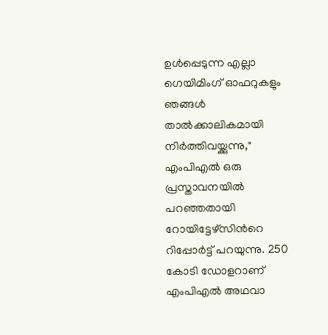ഉൾപ്പെടുന്ന എല്ലാ ഗെയിമിംഗ് ഓഫറുകളും ഞങ്ങൾ താൽക്കാലികമായി നിർത്തിവയ്ക്കുന്നു," എംപിഎൽ ഒരു പ്രസ്താവനയിൽ പറഞ്ഞതായി റോയിട്ടേഴ്‌സിന്‍റെ റിപ്പോർട്ട് പറയുന്നു. 250 കോടി ഡോളറാണ് എംപിഎൽ അഥവാ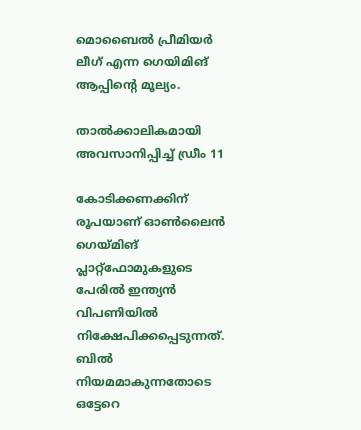മൊബൈൽ പ്രീമിയർ ലീഗ് എന്ന ഗെയിമിങ് ആപ്പിന്‍റെ മൂല്യം.

താൽക്കാലികമായി അവസാനിപ്പിച്ച് ഡ്രീം 11

കോടിക്കണക്കിന് രൂപയാണ് ഓൺലൈൻ ഗെയ്മിങ് പ്ലാറ്റ്ഫോമുകളുടെ പേരിൽ ഇന്ത്യൻ വിപണിയിൽ നിക്ഷേപിക്കപ്പെടുന്നത്. ബിൽ നിയമമാകുന്നതോടെ ഒട്ടേറെ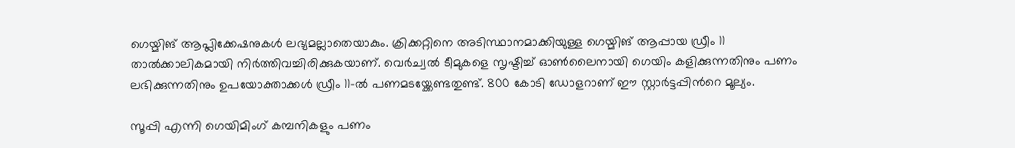ഗെയ്മിങ് ആപ്ലിക്കേഷനുകൾ ലഭ്യമല്ലാതെയാകും. ക്രിക്കറ്റിനെ അടിസ്ഥാനമാക്കിയുള്ള ഗെയ്മിങ് ആപ്പായ ഡ്രീം 11 താൽക്കാലികമായി നിർത്തിവച്ചിരിക്കുകയാണ്. വെർച്വൽ ടീമുകളെ സൃഷ്ടിച്ച് ഓൺലൈനായി ഗെയിം കളിക്കുന്നതിനും പണം ലഭിക്കുന്നതിനും ഉപയോക്താക്കൾ ഡ്രീം 11-ൽ പണമടയ്ക്കേണ്ടതുണ്ട്. 800 കോടി ഡോളറാണ് ഈ സ്റ്റാർട്ടപ്പിന്‍റെ മൂല്യം.

സൂപ്പി എന്നി ഗെയിമിംഗ് കമ്പനികളും പണം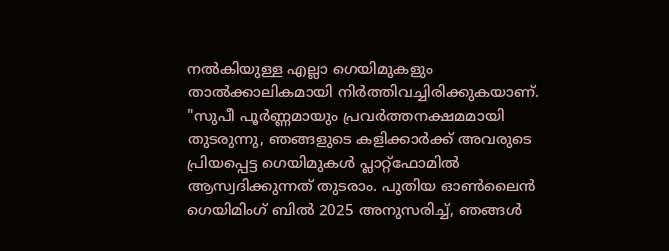നൽകിയുള്ള എല്ലാ ഗെയിമുകളും താൽക്കാലികമായി നിർത്തിവച്ചിരിക്കുകയാണ്. "സുപീ പൂർണ്ണമായും പ്രവർത്തനക്ഷമമായി തുടരുന്നു, ഞങ്ങളുടെ കളിക്കാർക്ക് അവരുടെ പ്രിയപ്പെട്ട ഗെയിമുകൾ പ്ലാറ്റ്‌ഫോമിൽ ആസ്വദിക്കുന്നത് തുടരാം. പുതിയ ഓൺലൈൻ ഗെയിമിംഗ് ബിൽ 2025 അനുസരിച്ച്, ഞങ്ങൾ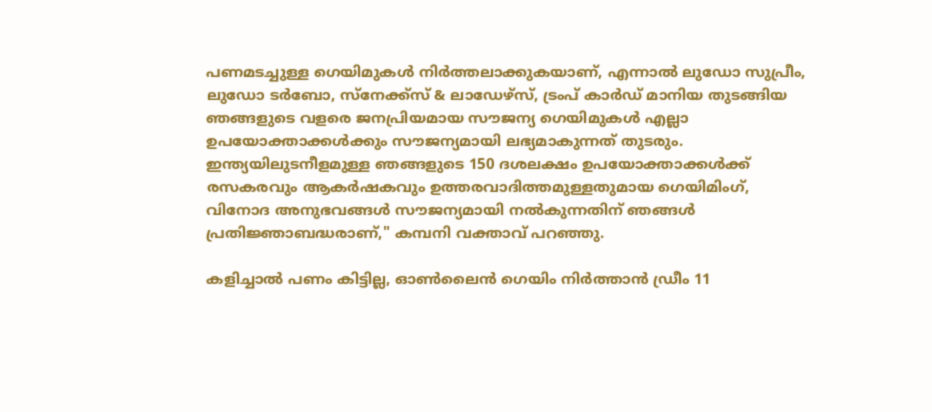പണമടച്ചുള്ള ഗെയിമുകൾ നിർത്തലാക്കുകയാണ്, എന്നാൽ ലുഡോ സുപ്രീം, ലുഡോ ടർബോ, സ്നേക്ക്സ് & ലാഡേഴ്‌സ്, ട്രംപ് കാർഡ് മാനിയ തുടങ്ങിയ ഞങ്ങളുടെ വളരെ ജനപ്രിയമായ സൗജന്യ ഗെയിമുകൾ എല്ലാ ഉപയോക്താക്കൾക്കും സൗജന്യമായി ലഭ്യമാകുന്നത് തുടരും. ഇന്ത്യയിലുടനീളമുള്ള ഞങ്ങളുടെ 150 ദശലക്ഷം ഉപയോക്താക്കൾക്ക് രസകരവും ആകർഷകവും ഉത്തരവാദിത്തമുള്ളതുമായ ഗെയിമിംഗ്, വിനോദ അനുഭവങ്ങൾ സൗജന്യമായി നൽകുന്നതിന് ഞങ്ങൾ പ്രതിജ്ഞാബദ്ധരാണ്," കമ്പനി വക്താവ് പറഞ്ഞു.

കളിച്ചാൽ പണം കിട്ടില്ല, ഓൺലൈൻ ഗെയിം നിർത്താൻ ഡ്രീം 11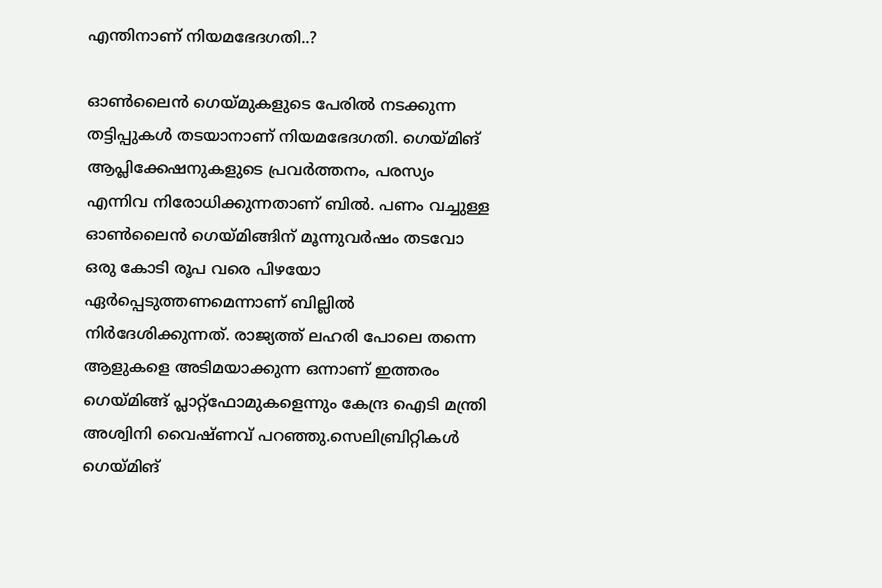എന്തിനാണ് നിയമഭേദഗതി..?

ഓൺലൈൻ ഗെയ്മുകളുടെ പേരിൽ നടക്കുന്ന തട്ടിപ്പുകൾ തടയാനാണ് നിയമഭേദഗതി. ഗെയ്മിങ് ആപ്ലിക്കേഷനുകളുടെ പ്രവർത്തനം, പരസ്യം എന്നിവ നിരോധിക്കുന്നതാണ് ബിൽ. പണം വച്ചുള്ള ഓൺലൈൻ ഗെയ്മിങ്ങിന് മൂന്നുവർഷം തടവോ ഒരു കോടി രൂപ വരെ പിഴയോ ഏർപ്പെടുത്തണമെന്നാണ് ബില്ലിൽ നിർദേശിക്കുന്നത്. രാജ്യത്ത് ലഹരി പോലെ തന്നെ ആളുകളെ അടിമയാക്കുന്ന ഒന്നാണ് ഇത്തരം ഗെയ്മിങ്ങ് പ്ലാറ്റ്ഫോമുകളെന്നും കേന്ദ്ര ഐടി മന്ത്രി അശ്വിനി വൈഷ്ണവ് പറഞ്ഞു.സെലിബ്രിറ്റികൾ ഗെയ്മിങ്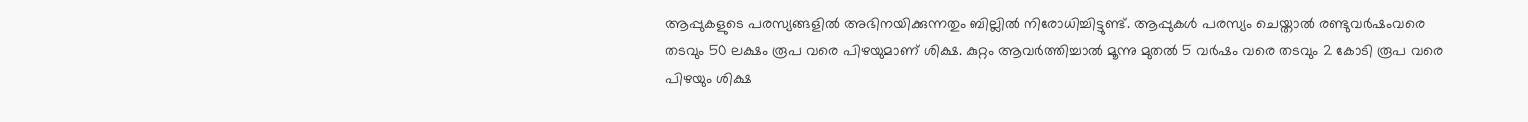ആപ്പുകളുടെ പരസ്യങ്ങളിൽ അഭിനയിക്കുന്നതും ബില്ലിൽ നിരോധിച്ചിട്ടുണ്ട്. ആപ്പുകൾ പരസ്യം ചെയ്താൽ രണ്ടുവർഷംവരെ തടവും 50 ലക്ഷം രൂപ വരെ പിഴയുമാണ് ശിക്ഷ‌. കുറ്റം ആവർത്തിച്ചാൽ മൂന്നു മുതൽ 5 വർഷം വരെ തടവും 2 കോടി രൂപ വരെ പിഴയും ശിക്ഷ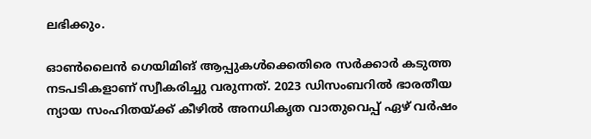ലഭിക്കും.

ഓണ്‍ലൈന്‍ ഗെയിമിങ് ആപ്പുകള്‍ക്കെതിരെ സര്‍ക്കാര്‍ കടുത്ത നടപടികളാണ് സ്വീകരിച്ചു വരുന്നത്. 2023 ഡിസംബറില്‍ ഭാരതീയ ന്യായ സംഹിതയ്ക്ക് കീഴില്‍ അനധികൃത വാതുവെപ്പ് ഏഴ് വര്‍ഷം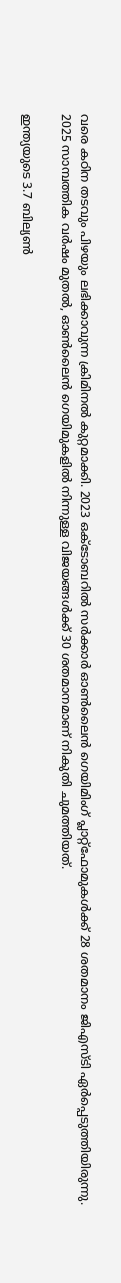വരെ കഠിന തടവും പിഴയും ലഭിക്കാവുന്ന ക്രിമിനല്‍ കുറ്റമാക്കി. 2023 ഒക്ടോബറില്‍ സര്‍ക്കാര്‍ ഓണ്‍ലൈന്‍ ഗെയിമിംഗ് പ്ലാറ്റ്ഫോമുകള്‍ക്ക് 28 ശതമാനം ജിഎസ്ടി ഏര്‍പ്പെടുത്തിയിരുന്നു. 2025 സാമ്പത്തിക വര്‍ഷം മുതല്‍, ഓണ്‍ലൈന്‍ ഗെയിമുകളില്‍ നിന്നുള്ള വിജയങ്ങള്‍ക്ക് 30 ശതമാനമാണ് നികുതി ചുമത്തിയത്.

ഇന്ത്യയുടെ 3.7 ബില്യണ്‍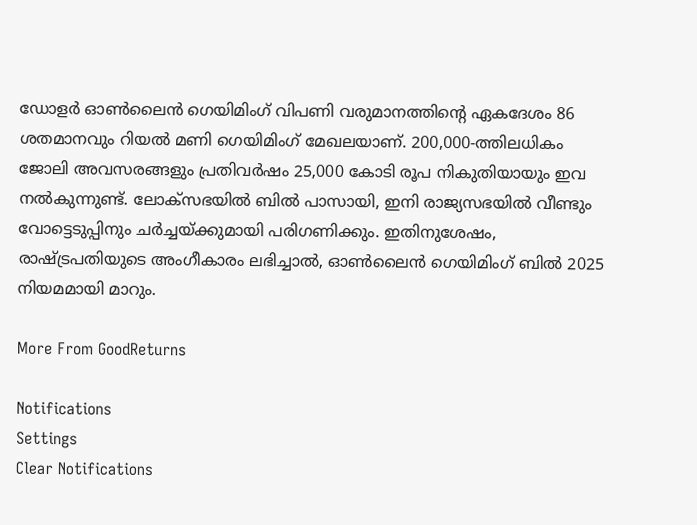ഡോളര്‍ ഓണ്‍ലൈന്‍ ഗെയിമിംഗ് വിപണി വരുമാനത്തിന്‍റെ ഏകദേശം 86 ശതമാനവും റിയല്‍ മണി ഗെയിമിംഗ് മേഖലയാണ്. 200,000-ത്തിലധികം ജോലി അവസരങ്ങളും പ്രതിവര്‍ഷം 25,000 കോടി രൂപ നികുതിയായും ഇവ നല്‍കുന്നുണ്ട്. ലോക്‌സഭയില്‍ ബില്‍ പാസായി, ഇനി രാജ്യസഭയില്‍ വീണ്ടും വോട്ടെടുപ്പിനും ചര്‍ച്ചയ്ക്കുമായി പരിഗണിക്കും. ഇതിനുശേഷം, രാഷ്ട്രപതിയുടെ അംഗീകാരം ലഭിച്ചാല്‍, ഓണ്‍ലൈന്‍ ഗെയിമിംഗ് ബില്‍ 2025 നിയമമായി മാറും.

More From GoodReturns

Notifications
Settings
Clear Notifications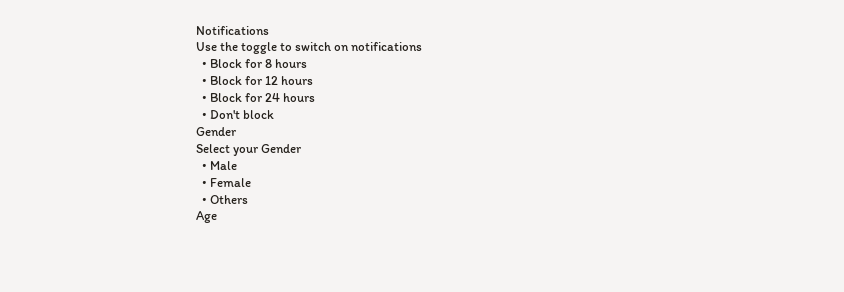Notifications
Use the toggle to switch on notifications
  • Block for 8 hours
  • Block for 12 hours
  • Block for 24 hours
  • Don't block
Gender
Select your Gender
  • Male
  • Female
  • Others
Age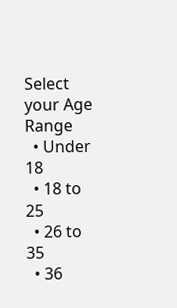Select your Age Range
  • Under 18
  • 18 to 25
  • 26 to 35
  • 36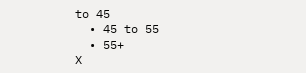to 45
  • 45 to 55
  • 55+
X